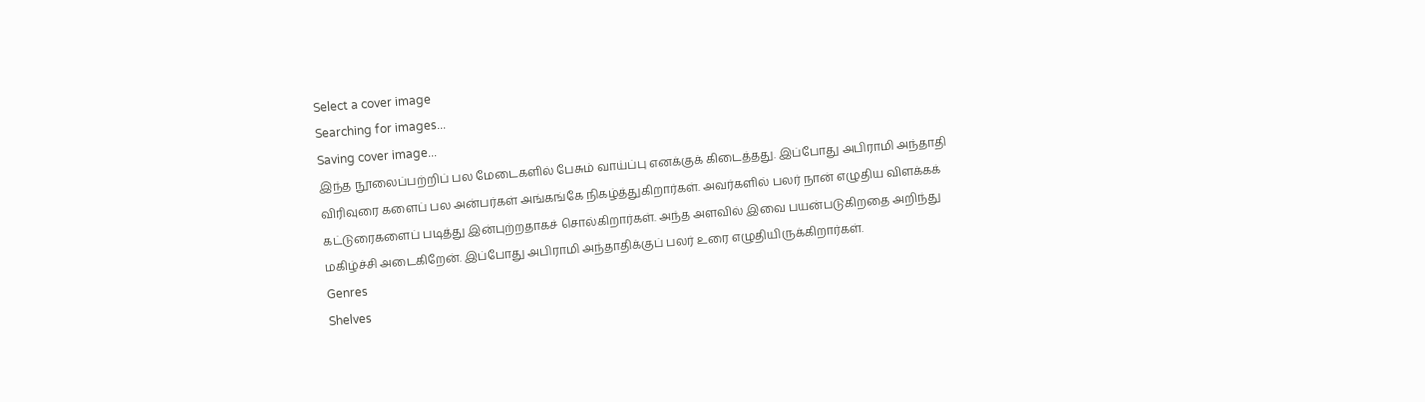Select a cover image
Searching for images...
Saving cover image...
இந்த நூலைப்பற்றிப் பல மேடைகளில் பேசும் வாய்ப்பு எனக்குக் கிடைத்தது. இப்போது அபிராமி அந்தாதி விரிவுரை களைப் பல அன்பர்கள் அங்கங்கே நிகழ்த்துகிறார்கள். அவர்களில் பலர் நான் எழுதிய விளக்கக் கட்டுரைகளைப் படித்து இன்புற்றதாகச் சொல்கிறார்கள். அந்த அளவில் இவை பயன்படுகிறதை அறிந்து மகிழ்ச்சி அடைகிறேன். இப்போது அபிராமி அந்தாதிக்குப் பலர் உரை எழுதியிருக்கிறார்கள்.
Genres
Shelves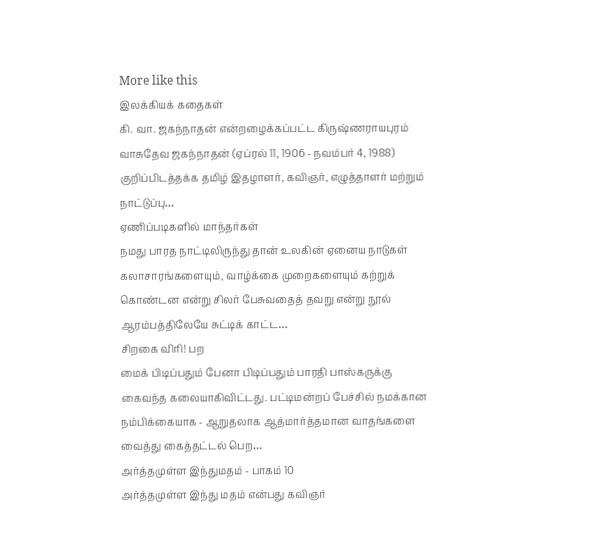More like this
இலக்கியக் கதைகள்
கி. வா. ஜகந்நாதன் என்றழைக்கப்பட்ட கிருஷ்ணராயபுரம் வாசுதேவ ஜகந்நாதன் (ஏப்ரல் 11, 1906 - நவம்பர் 4, 1988) குறிப்பிடத்தக்க தமிழ் இதழாளர், கவிஞர், எழுத்தாளர் மற்றும் நாட்டுப்பு…
ஏணிப்படிகளில் மாந்தர்கள்
நமது பாரத நாட்டிலிருந்து தான் உலகின் ஏனைய நாடுகள் கலாசாரங்களையும், வாழ்க்கை முறைகளையும் கற்றுக் கொண்டன என்று சிலர் பேசுவதைத் தவறு என்று நூல் ஆரம்பத்திலேயே சுட்டிக் காட்ட…
சிறகை விரி! பற
மைக் பிடிப்பதும் பேனா பிடிப்பதும் பாரதி பாஸ்கருக்கு கைவந்த கலையாகிவிட்டது. பட்டிமன்றப் பேச்சில் நமக்கான நம்பிக்கையாக - ஆறுதலாக ஆத்மார்த்தமான வாதங்களை வைத்து கைத்தட்டல் பெற…
அர்த்தமுள்ள இந்துமதம் - பாகம் 10
அர்த்தமுள்ள இந்து மதம் என்பது கவிஞர்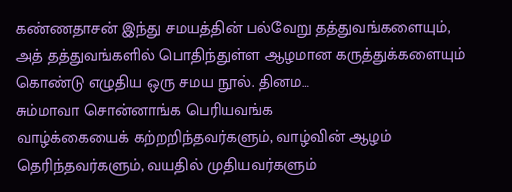கண்ணதாசன் இந்து சமயத்தின் பல்வேறு தத்துவங்களையும், அத் தத்துவங்களில் பொதிந்துள்ள ஆழமான கருத்துக்களையும் கொண்டு எழுதிய ஒரு சமய நூல். தினம…
சும்மாவா சொன்னாங்க பெரியவங்க
வாழ்க்கையைக் கற்றறிந்தவர்களும், வாழ்வின் ஆழம் தெரிந்தவர்களும், வயதில் முதியவர்களும்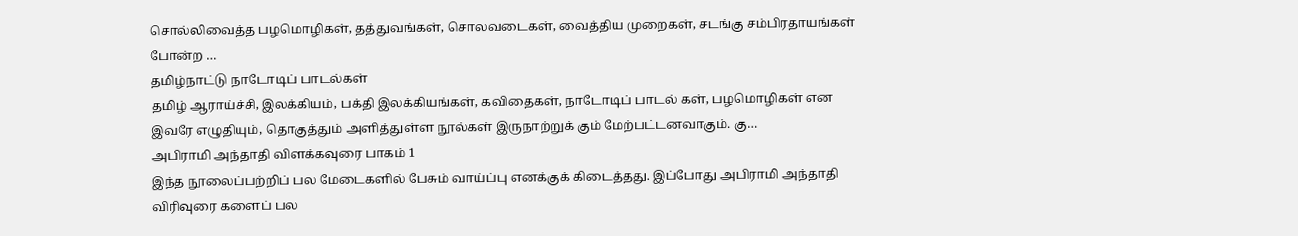சொல்லிவைத்த பழமொழிகள், தத்துவங்கள், சொலவடைகள், வைத்திய முறைகள், சடங்கு சம்பிரதாயங்கள் போன்ற …
தமிழ்நாட்டு நாடோடிப் பாடல்கள்
தமிழ் ஆராய்ச்சி, இலக்கியம், பக்தி இலக்கியங்கள், கவிதைகள், நாடோடிப் பாடல் கள், பழமொழிகள் என இவரே எழுதியும், தொகுத்தும் அளித்துள்ள நூல்கள் இருநாற்றுக் கும் மேற்பட்டனவாகும். கு…
அபிராமி அந்தாதி விளக்கவுரை பாகம் 1
இந்த நூலைப்பற்றிப் பல மேடைகளில் பேசும் வாய்ப்பு எனக்குக் கிடைத்தது. இப்போது அபிராமி அந்தாதி விரிவுரை களைப் பல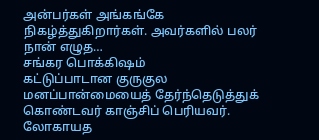அன்பர்கள் அங்கங்கே நிகழ்த்துகிறார்கள். அவர்களில் பலர் நான் எழுத…
சங்கர பொக்கிஷம்
கட்டுப்பாடான குருகுல மனப்பான்மையைத் தேர்ந்தெடுத்துக் கொண்டவர் காஞ்சிப் பெரியவர். லோகாயத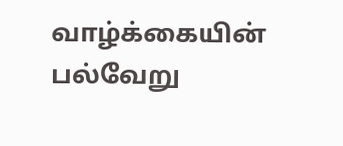வாழ்க்கையின் பல்வேறு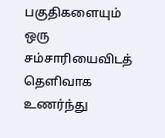பகுதிகளையும் ஒரு சம்சாரியைவிடத் தெளிவாக உணர்ந்து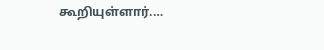கூறியுள்ளார்.…